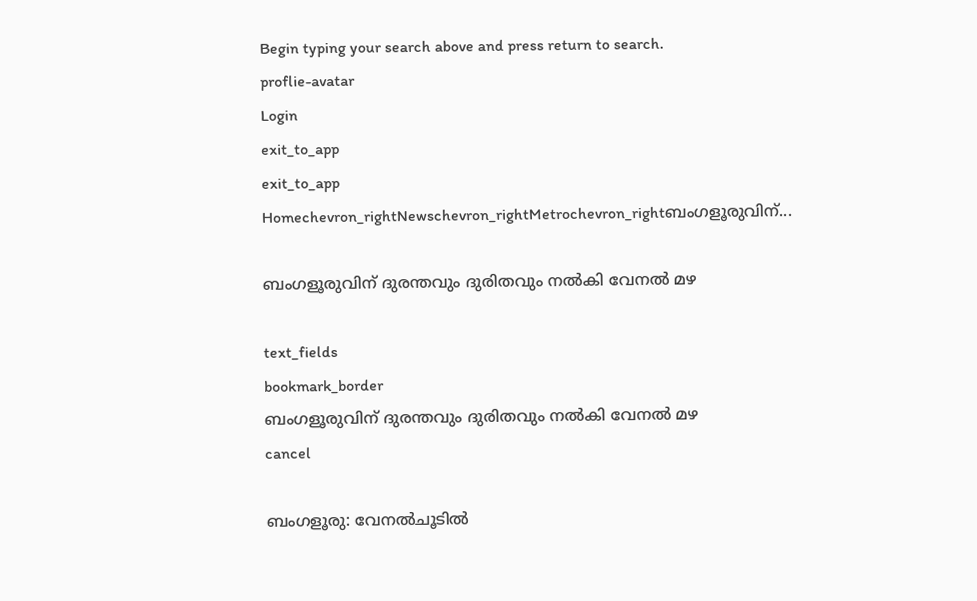Begin typing your search above and press return to search.
proflie-avatar
Login
exit_to_app
exit_to_app
Homechevron_rightNewschevron_rightMetrochevron_rightബംഗളൂരുവിന്...

ബംഗളൂരുവിന് ദുരന്തവും ദുരിതവും നൽകി വേനല്‍ മഴ

text_fields
bookmark_border
ബംഗളൂരുവിന് ദുരന്തവും ദുരിതവും നൽകി വേനല്‍ മഴ
cancel

ബംഗളൂരു: വേനല്‍ചൂടില്‍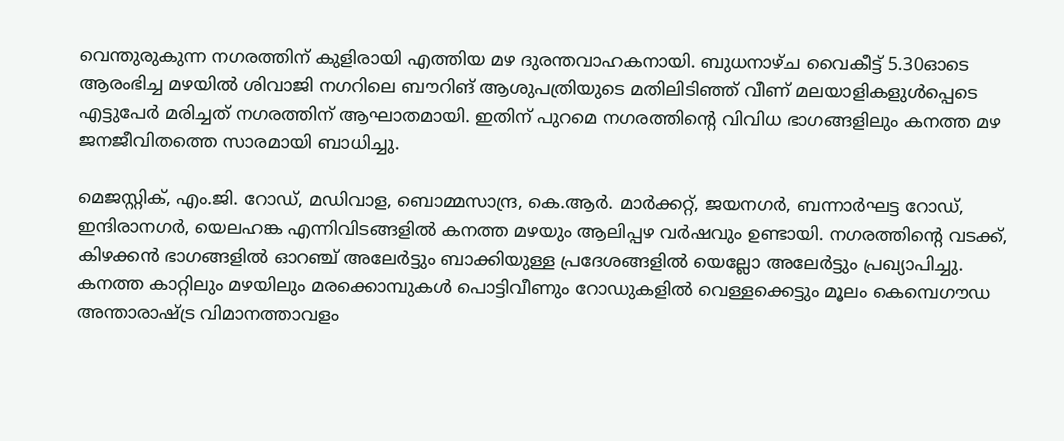വെന്തുരുകുന്ന നഗരത്തിന് കുളിരായി എത്തിയ മഴ ദുരന്തവാഹകനായി. ബുധനാഴ്ച വൈകീട്ട് 5.30ഓടെ ആരംഭിച്ച മഴയിൽ ശിവാജി നഗറിലെ ബൗറിങ് ആശുപത്രിയുടെ മതിലിടിഞ്ഞ് വീണ് മലയാളികളുൾപ്പെടെ എട്ടുപേർ മരിച്ചത് നഗരത്തിന് ആഘാതമായി. ഇതിന് പുറമെ നഗരത്തിന്റെ വിവിധ ഭാഗങ്ങളിലും കനത്ത മഴ ജനജീവിതത്തെ സാരമായി ബാധിച്ചു.

മെജസ്റ്റിക്, എം.ജി. റോഡ്, മഡിവാള, ബൊമ്മസാന്ദ്ര, കെ.ആർ. മാർക്കറ്റ്, ജയനഗർ, ബന്നാർഘട്ട റോഡ്, ഇന്ദിരാനഗർ, യെലഹങ്ക എന്നിവിടങ്ങളിൽ കനത്ത മഴയും ആലിപ്പഴ വർഷവും ഉണ്ടായി. നഗരത്തിന്‍റെ വടക്ക്, കിഴക്കൻ ഭാഗങ്ങളിൽ ഓറഞ്ച് അലേർട്ടും ബാക്കിയുള്ള പ്രദേശങ്ങളിൽ യെല്ലോ അലേർട്ടും പ്രഖ്യാപിച്ചു. കനത്ത കാറ്റിലും മഴയിലും മരക്കൊമ്പുകൾ പൊട്ടിവീണും റോഡുകളിൽ വെള്ളക്കെട്ടും മൂലം കെമ്പെഗൗഡ അന്താരാഷ്ട്ര വിമാനത്താവളം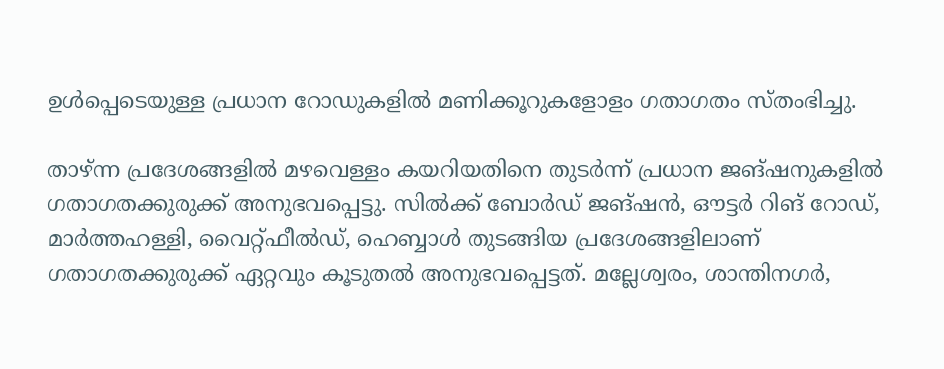ഉൾപ്പെടെയുള്ള പ്രധാന റോഡുകളില്‍ മണിക്കൂറുകളോളം ഗതാഗതം സ്തംഭിച്ചു.

താഴ്ന്ന പ്രദേശങ്ങളിൽ മഴവെള്ളം കയറിയതിനെ തുടർന്ന് പ്രധാന ജങ്ഷനുകളില്‍ ഗതാഗതക്കുരുക്ക് അനുഭവപ്പെട്ടു. സിൽക്ക് ബോർഡ് ജങ്ഷൻ, ഔട്ടർ റിങ് റോഡ്, മാര്‍ത്തഹള്ളി, വൈറ്റ്ഫീൽഡ്, ഹെബ്ബാൾ തുടങ്ങിയ പ്രദേശങ്ങളിലാണ് ഗതാഗതക്കുരുക്ക് ഏറ്റവും കൂടുതൽ അനുഭവപ്പെട്ടത്. മല്ലേശ്വരം, ശാന്തിനഗർ,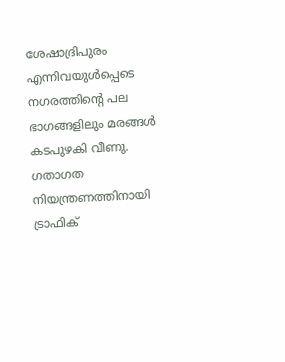ശേഷാദ്രിപുരം എന്നിവയുൾപ്പെടെ നഗരത്തിന്‍റെ പല ഭാഗങ്ങളിലും മരങ്ങൾ കടപുഴകി വീണു. ഗതാഗത നിയന്ത്രണത്തിനായി ട്രാഫിക്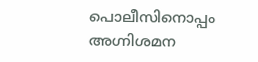പൊലീസിനൊപ്പം അഗ്നിശമന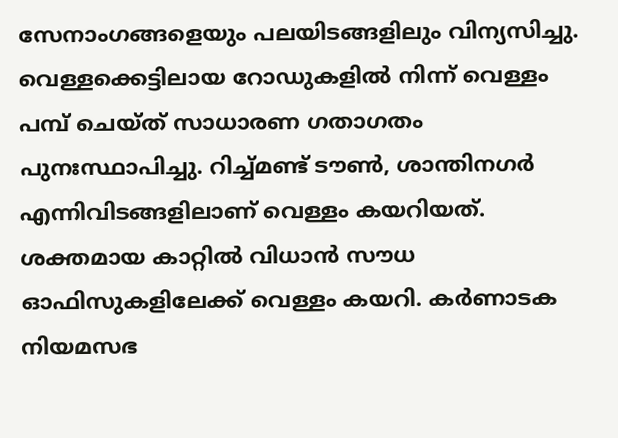സേനാംഗങ്ങളെയും പലയിടങ്ങളിലും വിന്യസിച്ചു. വെള്ളക്കെട്ടിലായ റോഡുകളിൽ നിന്ന് വെള്ളം പമ്പ് ചെയ്ത് സാധാരണ ഗതാഗതം പുനഃസ്ഥാപിച്ചു. റിച്ച്മണ്ട് ടൗൺ, ശാന്തിനഗർ എന്നിവിടങ്ങളിലാണ് വെള്ളം കയറിയത്. ശക്തമായ കാറ്റിൽ വിധാൻ സൗധ ഓഫിസുകളിലേക്ക് വെള്ളം കയറി. കർണാടക നിയമസഭ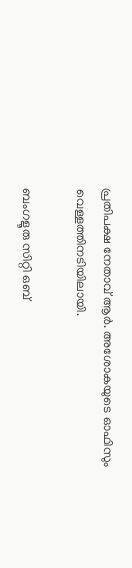പ്രതിപക്ഷ നേതാവ് ആർ. അശോകയുടെ ഓഫിസും വെള്ളത്തിനടിയിലായി.

ബംഗളൂരു സിറ്റി ഒബ്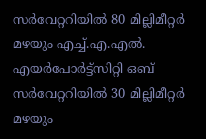സര്‍വേറ്ററിയിൽ 80 മില്ലിമീറ്റർ മഴയും എച്ച്.എ.എൽ. എയർപോർട്ട്സിറ്റി ഒബ് സര്‍വേറ്ററിയിൽ 30 മില്ലിമീറ്റർ മഴയും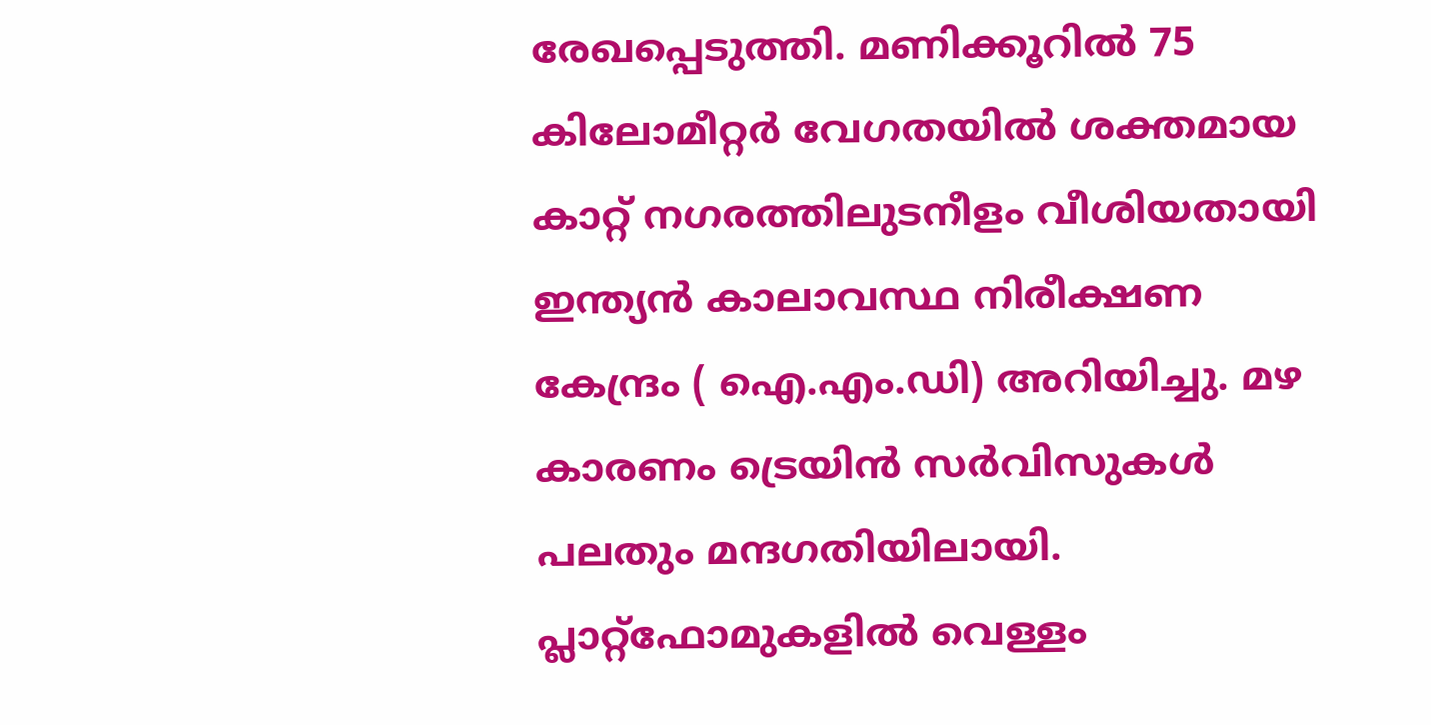രേഖപ്പെടുത്തി. മണിക്കൂറിൽ 75 കിലോമീറ്റർ വേഗതയിൽ ശക്തമായ കാറ്റ് നഗരത്തിലുടനീളം വീശിയതായി ഇന്ത്യന്‍ കാലാവസ്ഥ നിരീക്ഷണ കേന്ദ്രം ( ഐ.എം.ഡി) അറിയിച്ചു. മഴ കാരണം ട്രെയിൻ സർവിസുകൾ പലതും മന്ദഗതിയിലായി. പ്ലാറ്റ്‌ഫോമുകളിൽ വെള്ളം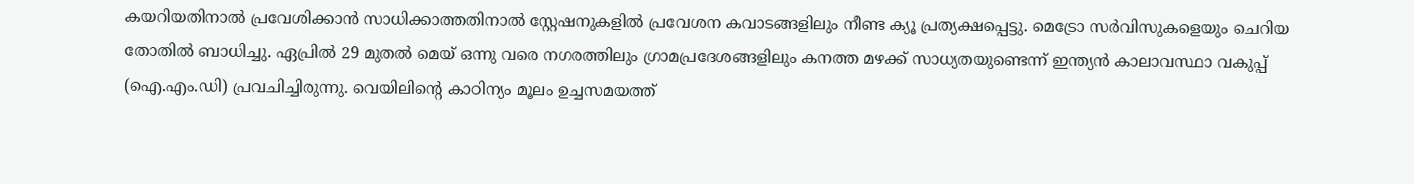കയറിയതിനാൽ പ്രവേശിക്കാൻ സാധിക്കാത്തതിനാല്‍ സ്റ്റേഷനുകളില്‍ പ്രവേശന കവാടങ്ങളിലും നീണ്ട ക്യൂ പ്രത്യക്ഷപ്പെട്ടു. മെട്രോ സർവിസുകളെയും ചെറിയ തോതിൽ ബാധിച്ചു. ഏപ്രിൽ 29 മുതൽ മെയ് ഒന്നു വരെ നഗരത്തിലും ഗ്രാമപ്രദേശങ്ങളിലും കനത്ത മഴക്ക് സാധ്യതയുണ്ടെന്ന് ഇന്ത്യൻ കാലാവസ്ഥാ വകുപ്പ് (ഐ.എം.ഡി) പ്രവചിച്ചിരുന്നു. വെയിലിന്‍റെ കാഠിന്യം മൂലം ഉച്ചസമയത്ത്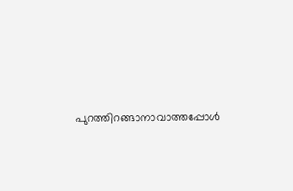പുറത്തിറങ്ങാനാവാത്തപ്പോൾ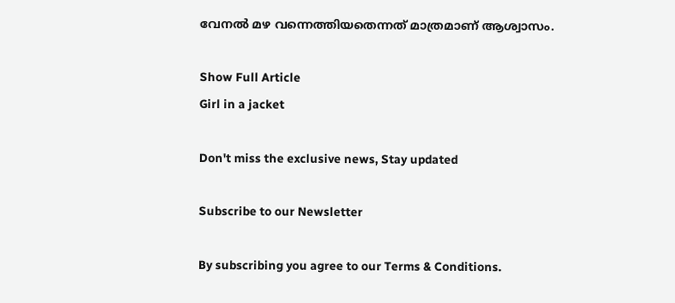വേനൽ മഴ വന്നെത്തിയതെന്നത് മാത്രമാണ് ആശ്വാസം.

Show Full Article
Girl in a jacket

Don't miss the exclusive news, Stay updated

Subscribe to our Newsletter

By subscribing you agree to our Terms & Conditions.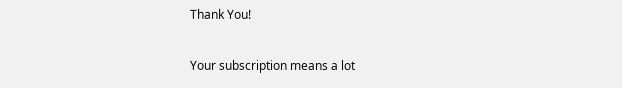Thank You!

Your subscription means a lot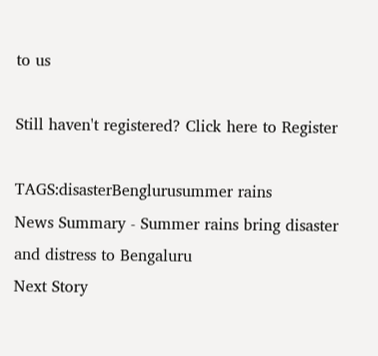to us

Still haven't registered? Click here to Register

TAGS:disasterBenglurusummer rains
News Summary - Summer rains bring disaster and distress to Bengaluru
Next Story